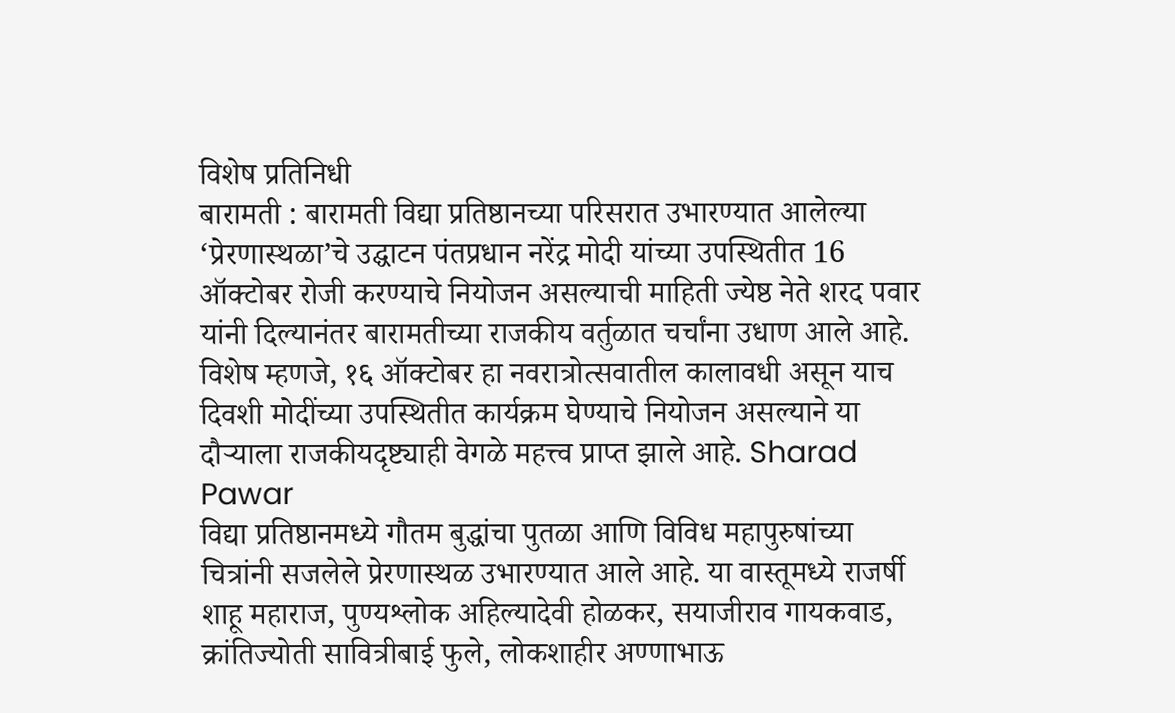विशेष प्रतिनिधी
बारामती : बारामती विद्या प्रतिष्ठानच्या परिसरात उभारण्यात आलेल्या ‘प्रेरणास्थळा’चे उद्घाटन पंतप्रधान नरेंद्र मोदी यांच्या उपस्थितीत 16 ऑक्टोबर रोजी करण्याचे नियोजन असल्याची माहिती ज्येष्ठ नेते शरद पवार यांनी दिल्यानंतर बारामतीच्या राजकीय वर्तुळात चर्चांना उधाण आले आहे. विशेष म्हणजे, १६ ऑक्टोबर हा नवरात्रोत्सवातील कालावधी असून याच दिवशी मोदींच्या उपस्थितीत कार्यक्रम घेण्याचे नियोजन असल्याने या दौऱ्याला राजकीयदृष्ट्याही वेगळे महत्त्व प्राप्त झाले आहे. Sharad Pawar
विद्या प्रतिष्ठानमध्ये गौतम बुद्धांचा पुतळा आणि विविध महापुरुषांच्या चित्रांनी सजलेले प्रेरणास्थळ उभारण्यात आले आहे. या वास्तूमध्ये राजर्षी शाहू महाराज, पुण्यश्लोक अहिल्यादेवी होळकर, सयाजीराव गायकवाड, क्रांतिज्योती सावित्रीबाई फुले, लोकशाहीर अण्णाभाऊ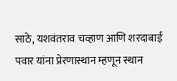साठे, यशवंतराव चव्हाण आणि शरदाबाई पवार यांना प्रेरणास्थान म्हणून स्थान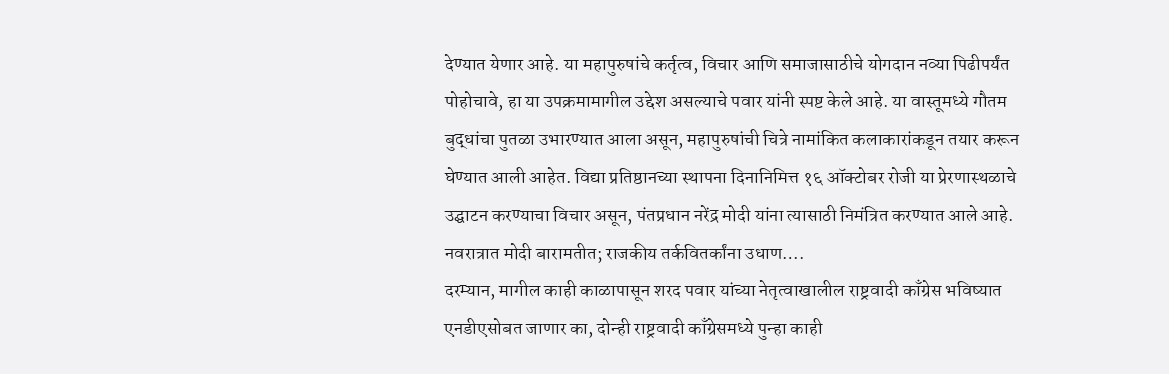देण्यात येणार आहे. या महापुरुषांचे कर्तृत्व, विचार आणि समाजासाठीचे योगदान नव्या पिढीपर्यंत पोहोचावे, हा या उपक्रमामागील उद्देश असल्याचे पवार यांनी स्पष्ट केले आहे. या वास्तूमध्ये गौतम बुद्धांचा पुतळा उभारण्यात आला असून, महापुरुषांची चित्रे नामांकित कलाकारांकडून तयार करून घेण्यात आली आहेत. विद्या प्रतिष्ठानच्या स्थापना दिनानिमित्त १६ ऑक्टोबर रोजी या प्रेरणास्थळाचे उद्घाटन करण्याचा विचार असून, पंतप्रधान नरेंद्र मोदी यांना त्यासाठी निमंत्रित करण्यात आले आहे.
नवरात्रात मोदी बारामतीत; राजकीय तर्कवितर्कांना उधाण….
दरम्यान, मागील काही काळापासून शरद पवार यांच्या नेतृत्वाखालील राष्ट्रवादी काँग्रेस भविष्यात एनडीएसोबत जाणार का, दोन्ही राष्ट्रवादी काँग्रेसमध्ये पुन्हा काही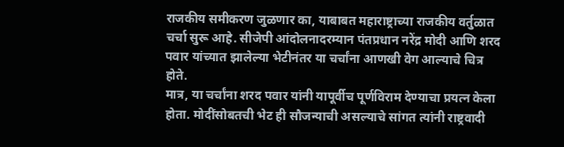राजकीय समीकरण जुळणार का, याबाबत महाराष्ट्राच्या राजकीय वर्तुळात चर्चा सुरू आहे. सीजेपी आंदोलनादरम्यान पंतप्रधान नरेंद्र मोदी आणि शरद पवार यांच्यात झालेल्या भेटीनंतर या चर्चांना आणखी वेग आल्याचे चित्र होते.
मात्र, या चर्चांना शरद पवार यांनी यापूर्वीच पूर्णविराम देण्याचा प्रयत्न केला होता. मोदींसोबतची भेट ही सौजन्याची असल्याचे सांगत त्यांनी राष्ट्रवादी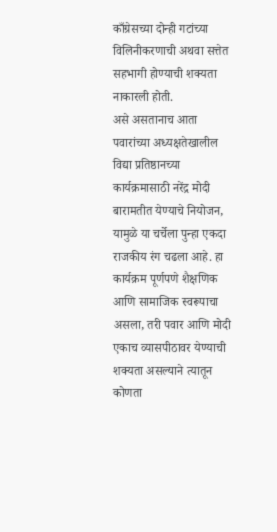काँग्रेसच्या दोन्ही गटांच्या विलिनीकरणाची अथवा सत्तेत सहभागी होण्याची शक्यता नाकारली होती.
असे असतानाच आता पवारांच्या अध्यक्षतेखालील विद्या प्रतिष्ठानच्या कार्यक्रमासाठी नरेंद्र मोदी बारामतीत येण्याचे नियोजन, यामुळे या चर्चेला पुन्हा एकदा राजकीय रंग चढला आहे. हा कार्यक्रम पूर्णपणे शैक्षणिक आणि सामाजिक स्वरूपाचा असला, तरी पवार आणि मोदी एकाच व्यासपीठावर येण्याची शक्यता असल्याने त्यातून कोणता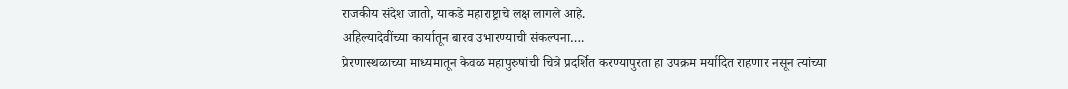राजकीय संदेश जातो, याकडे महाराष्ट्राचे लक्ष लागले आहे.
अहिल्यादेवींच्या कार्यातून बारव उभारण्याची संकल्पना….
प्रेरणास्थळाच्या माध्यमातून केवळ महापुरुषांची चित्रे प्रदर्शित करण्यापुरता हा उपक्रम मर्यादित राहणार नसून त्यांच्या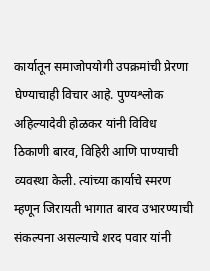कार्यातून समाजोपयोगी उपक्रमांची प्रेरणा घेण्याचाही विचार आहे. पुण्यश्लोक अहिल्यादेवी होळकर यांनी विविध ठिकाणी बारव, विहिरी आणि पाण्याची व्यवस्था केली. त्यांच्या कार्याचे स्मरण म्हणून जिरायती भागात बारव उभारण्याची संकल्पना असल्याचे शरद पवार यांनी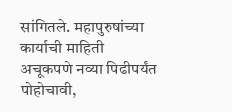सांगितले. महापुरुषांच्या कार्याची माहिती अचूकपणे नव्या पिढीपर्यंत पोहोचावी,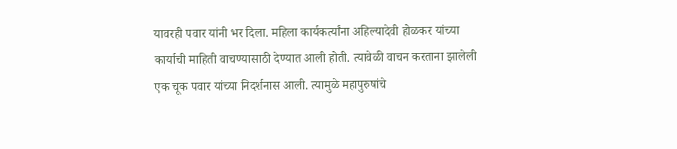यावरही पवार यांनी भर दिला. महिला कार्यकर्त्यांना अहिल्यादेवी होळकर यांच्या कार्याची माहिती वाचण्यासाठी देण्यात आली होती. त्यावेळी वाचन करताना झालेली एक चूक पवार यांच्या निदर्शनास आली. त्यामुळे महापुरुषांचे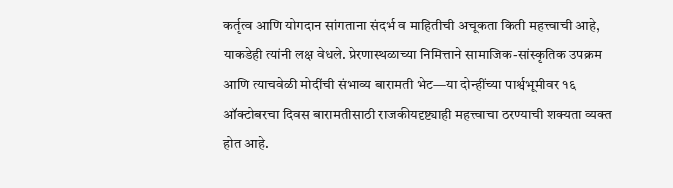कर्तृत्व आणि योगदान सांगताना संदर्भ व माहितीची अचूकता किती महत्त्वाची आहे, याकडेही त्यांनी लक्ष वेधले. प्रेरणास्थळाच्या निमित्ताने सामाजिक-सांस्कृतिक उपक्रम आणि त्याचवेळी मोदींची संभाव्य बारामती भेट—या दोन्हींच्या पार्श्वभूमीवर १६ ऑक्टोबरचा दिवस बारामतीसाठी राजकीयदृष्ट्याही महत्त्वाचा ठरण्याची शक्यता व्यक्त होत आहे.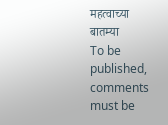महत्वाच्या बातम्या
To be published, comments must be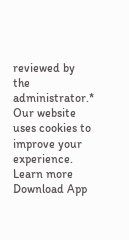reviewed by the administrator.*
Our website uses cookies to improve your experience. Learn more
Download App